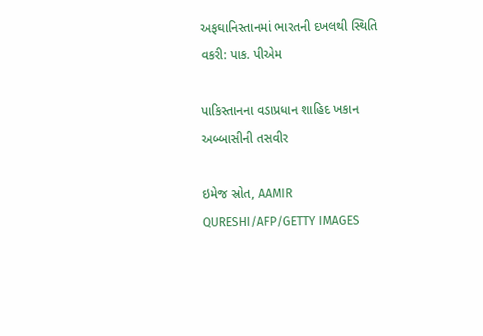અફઘાનિસ્તાનમાં ભારતની દખલથી સ્થિતિ વકરી: પાક. પીએમ

પાકિસ્તાનના વડાપ્રધાન શાહિદ ખકાન અબ્બાસીની તસવીર

ઇમેજ સ્રોત, AAMIR QURESHI/AFP/GETTY IMAGES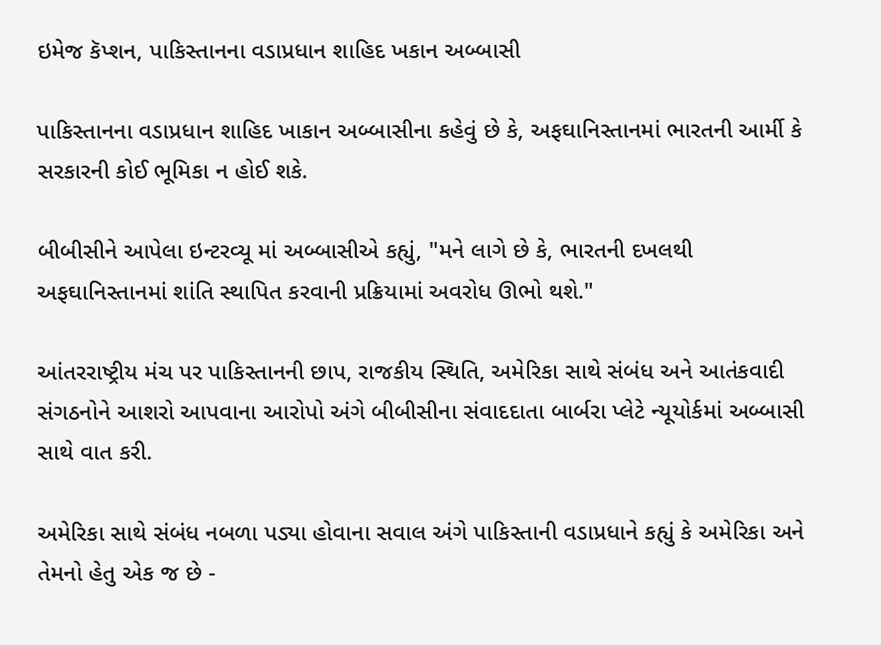ઇમેજ કૅપ્શન, પાકિસ્તાનના વડાપ્રધાન શાહિદ ખકાન અબ્બાસી

પાકિસ્તાનના વડાપ્રધાન શાહિદ ખાકાન અબ્બાસીના કહેવું છે કે, અફઘાનિસ્તાનમાં ભારતની આર્મી કે સરકારની કોઈ ભૂમિકા ન હોઈ શકે.

બીબીસીને આપેલા ઇન્ટરવ્યૂ માં અબ્બાસીએ કહ્યું, "મને લાગે છે કે, ભારતની દખલથી અફઘાનિસ્તાનમાં શાંતિ સ્થાપિત કરવાની પ્રક્રિયામાં અવરોધ ઊભો થશે."

આંતરરાષ્ટ્રીય મંચ પર પાકિસ્તાનની છાપ, રાજકીય સ્થિતિ, અમેરિકા સાથે સંબંધ અને આતંકવાદી સંગઠનોને આશરો આપવાના આરોપો અંગે બીબીસીના સંવાદદાતા બાર્બરા પ્લેટે ન્યૂયોર્કમાં અબ્બાસી સાથે વાત કરી.

અમેરિકા સાથે સંબંધ નબળા પડ્યા હોવાના સવાલ અંગે પાકિસ્તાની વડાપ્રધાને કહ્યું કે અમેરિકા અને તેમનો હેતુ એક જ છે -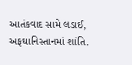આતંકવાદ સામે લડાઈ, અફઘાનિસ્તાનમાં શાંતિ.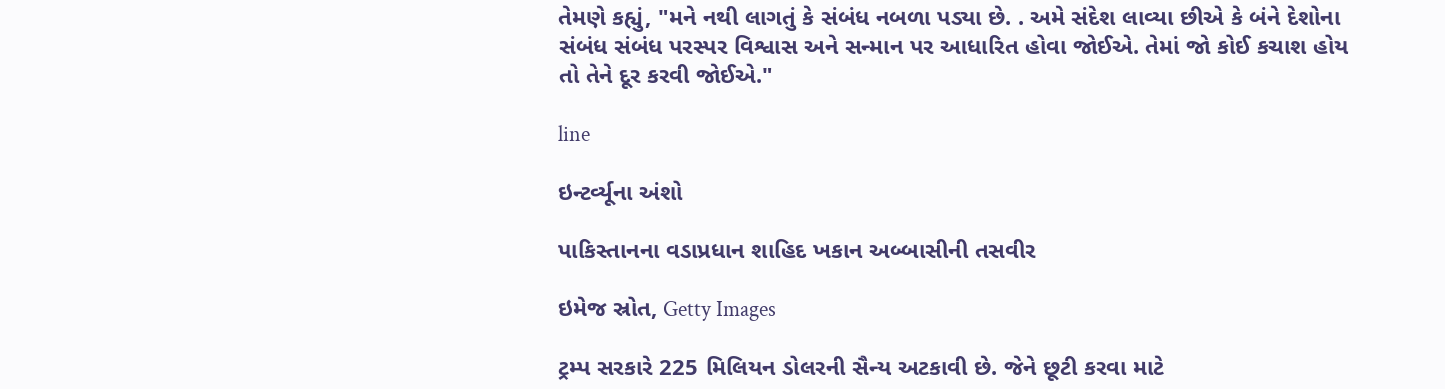તેમણે કહ્યું, "મને નથી લાગતું કે સંબંધ નબળા પડ્યા છે. . અમે સંદેશ લાવ્યા છીએ કે બંને દેશોના સંબંધ સંબંધ પરસ્પર વિશ્વાસ અને સન્માન પર આધારિત હોવા જોઈએ. તેમાં જો કોઈ કચાશ હોય તો તેને દૂર કરવી જોઈએ."

line

ઇન્ટર્વ્યૂના અંશો

પાકિસ્તાનના વડાપ્રધાન શાહિદ ખકાન અબ્બાસીની તસવીર

ઇમેજ સ્રોત, Getty Images

ટ્રમ્પ સરકારે 225 મિલિયન ડોલરની સૈન્ય અટકાવી છે. જેને છૂટી કરવા માટે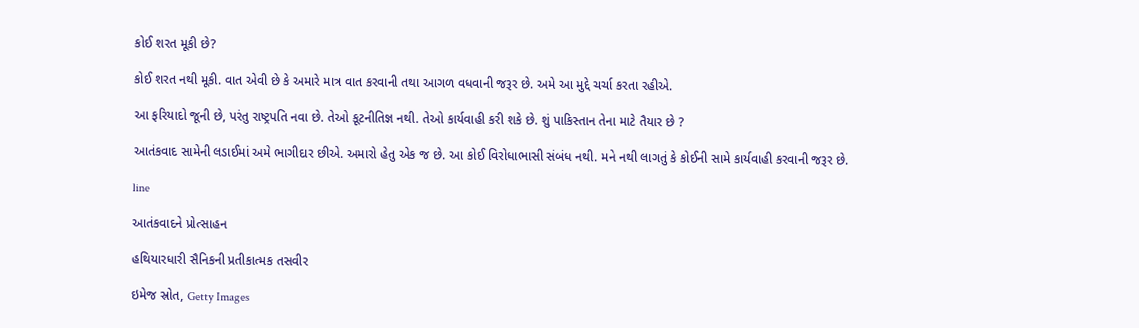કોઈ શરત મૂકી છે?

કોઈ શરત નથી મૂકી. વાત એવી છે કે અમારે માત્ર વાત કરવાની તથા આગળ વધવાની જરૂર છે. અમે આ મુદ્દે ચર્ચા કરતા રહીએ.

આ ફરિયાદો જૂની છે, પરંતુ રાષ્ટ્રપતિ નવા છે. તેઓ કૂટનીતિજ્ઞ નથી. તેઓ કાર્યવાહી કરી શકે છે. શું પાકિસ્તાન તેના માટે તૈયાર છે ?

આતંકવાદ સામેની લડાઈમાં અમે ભાગીદાર છીએ. અમારો હેતુ એક જ છે. આ કોઈ વિરોધાભાસી સંબંધ નથી. મને નથી લાગતું કે કોઈની સામે કાર્યવાહી કરવાની જરૂર છે.

line

આતંકવાદને પ્રોત્સાહન

હથિયારધારી સૈનિકની પ્રતીકાત્મક તસવીર

ઇમેજ સ્રોત, Getty Images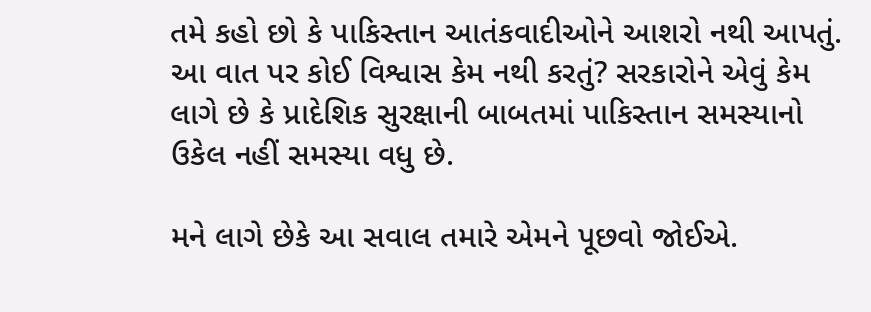તમે કહો છો કે પાકિસ્તાન આતંકવાદીઓને આશરો નથી આપતું. આ વાત પર કોઈ વિશ્વાસ કેમ નથી કરતું? સરકારોને એવું કેમ લાગે છે કે પ્રાદેશિક સુરક્ષાની બાબતમાં પાકિસ્તાન સમસ્યાનો ઉકેલ નહીં સમસ્યા વધુ છે.

મને લાગે છેકે આ સવાલ તમારે એમને પૂછવો જોઈએ.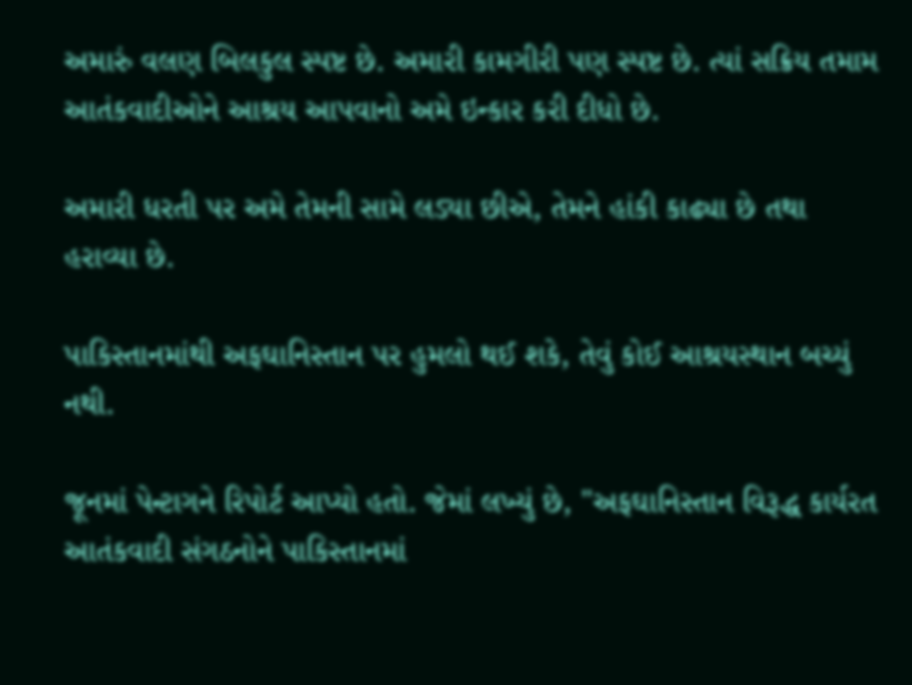અમારું વલણ બિલકુલ સ્પષ્ટ છે. અમારી કામગીરી પણ સ્પષ્ટ છે. ત્યાં સક્રિય તમામ આતંકવાદીઓને આશ્રય આપવાનો અમે ઇન્કાર કરી દીધો છે.

અમારી ધરતી પર અમે તેમની સામે લડ્યા છીએ, તેમને હાંકી કાઢ્યા છે તથા હરાવ્યા છે.

પાકિસ્તાનમાંથી અફઘાનિસ્તાન પર હુમલો થઈ શકે, તેવું કોઈ આશ્રયસ્થાન બચ્યું નથી.

જૂનમાં પેન્ટાગને રિપોર્ટ આપ્યો હતો. જેમાં લખ્યું છે, "અફઘાનિસ્તાન વિરૂદ્ધ કાર્યરત આતંકવાદી સંગઠનોને પાકિસ્તાનમાં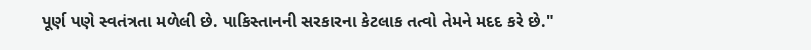પૂર્ણ પણે સ્વતંત્રતા મળેલી છે. પાકિસ્તાનની સરકારના કેટલાક તત્વો તેમને મદદ કરે છે."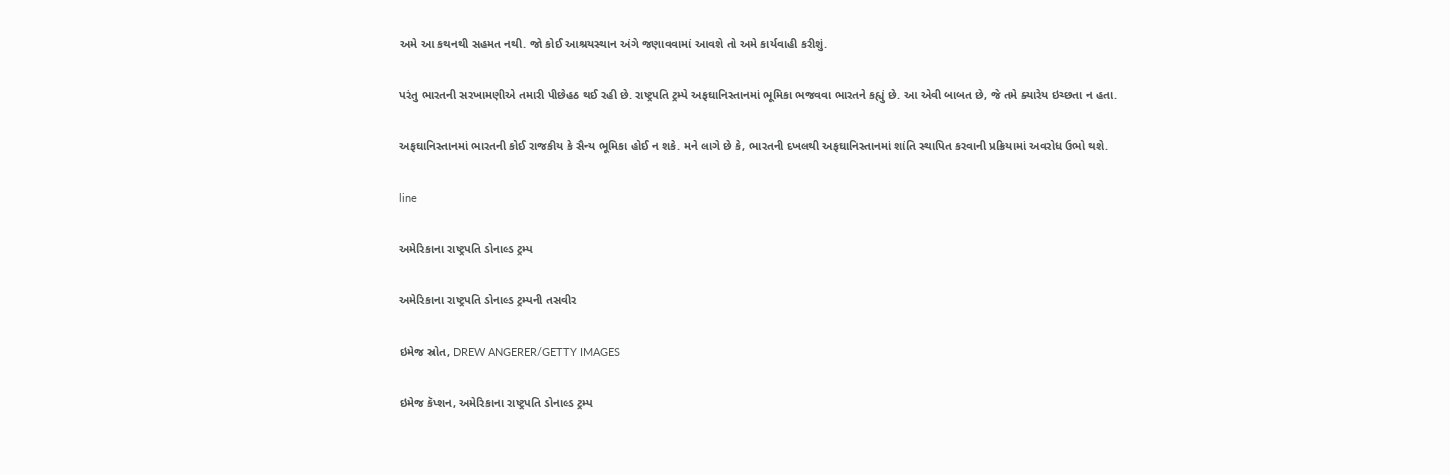અમે આ કથનથી સહમત નથી. જો કોઈ આશ્રયસ્થાન અંગે જણાવવામાં આવશે તો અમે કાર્યવાહી કરીશું.

પરંતુ ભારતની સરખામણીએ તમારી પીછેહઠ થઈ રહી છે. રાષ્ટ્રપતિ ટ્રમ્પે અફઘાનિસ્તાનમાં ભૂમિકા ભજવવા ભારતને કહ્યું છે. આ એવી બાબત છે, જે તમે ક્યારેય ઇચ્છતા ન હતા.

અફઘાનિસ્તાનમાં ભારતની કોઈ રાજકીય કે સૈન્ય ભૂમિકા હોઈ ન શકે. મને લાગે છે કે, ભારતની દખલથી અફઘાનિસ્તાનમાં શાંતિ સ્થાપિત કરવાની પ્રક્રિયામાં અવરોધ ઉભો થશે.

line

અમેરિકાના રાષ્ટ્રપતિ ડોનાલ્ડ ટ્રમ્પ

અમેરિકાના રાષ્ટ્રપતિ ડોનાલ્ડ ટ્રમ્પની તસવીર

ઇમેજ સ્રોત, DREW ANGERER/GETTY IMAGES

ઇમેજ કૅપ્શન, અમેરિકાના રાષ્ટ્રપતિ ડોનાલ્ડ ટ્રમ્પ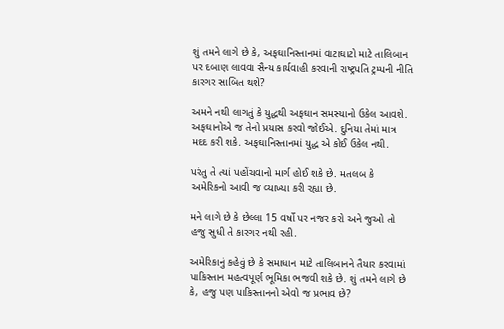શું તમને લાગે છે કે, અફઘાનિસ્તાનમાં વાટાઘાટો માટે તાલિબાન પર દબાણ લાવવા સૈન્ય કાર્યવાહી કરવાની રાષ્ટ્રપતિ ટ્રમ્પની નીતિ કારગર સાબિત થશે?

અમને નથી લાગતું કે યુદ્ધથી અફઘાન સમસ્યાનો ઉકેલ આવશે. અફઘાનોએ જ તેનો પ્રયાસ કરવો જોઈએ. દુનિયા તેમાં માત્ર મદદ કરી શકે. અફઘાનિસ્તાનમાં યુદ્ધ એ કોઈ ઉકેલ નથી.

પરંતુ તે ત્યાં પહોંચવાનો માર્ગ હોઈ શકે છે. મતલબ કે અમેરિકનો આવી જ વ્યાખ્યા કરી રહ્યા છે.

મને લાગે છે કે છેલ્લા 15 વર્ષો પર નજર કરો અને જુઓ તો હજુ સુધી તે કારગર નથી રહી.

અમેરિકાનું કહેવું છે કે સમાધાન માટે તાલિબાનને તૈયાર કરવામાં પાકિસ્તાન મહત્વપૂર્ણ ભૂમિકા ભજવી શકે છે. શું તમને લાગે છે કે, હજુ પણ પાકિસ્તાનનો એવો જ પ્રભાવ છે?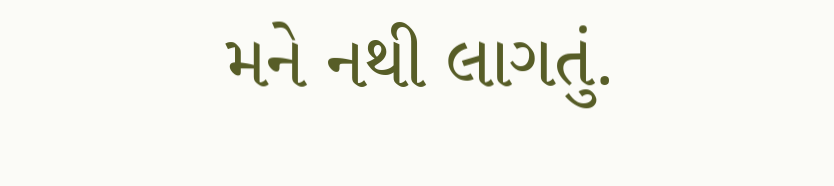મને નથી લાગતું.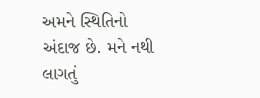અમને સ્થિતિનો અંદાજ છે. મને નથી લાગતું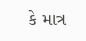કે માત્ર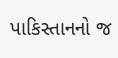પાકિસ્તાનનો જ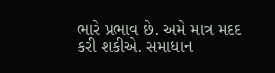ભારે પ્રભાવ છે. અમે માત્ર મદદ કરી શકીએ. સમાધાન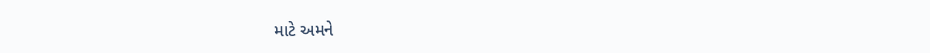માટે અમને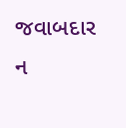જવાબદાર ન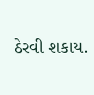ઠેરવી શકાય.